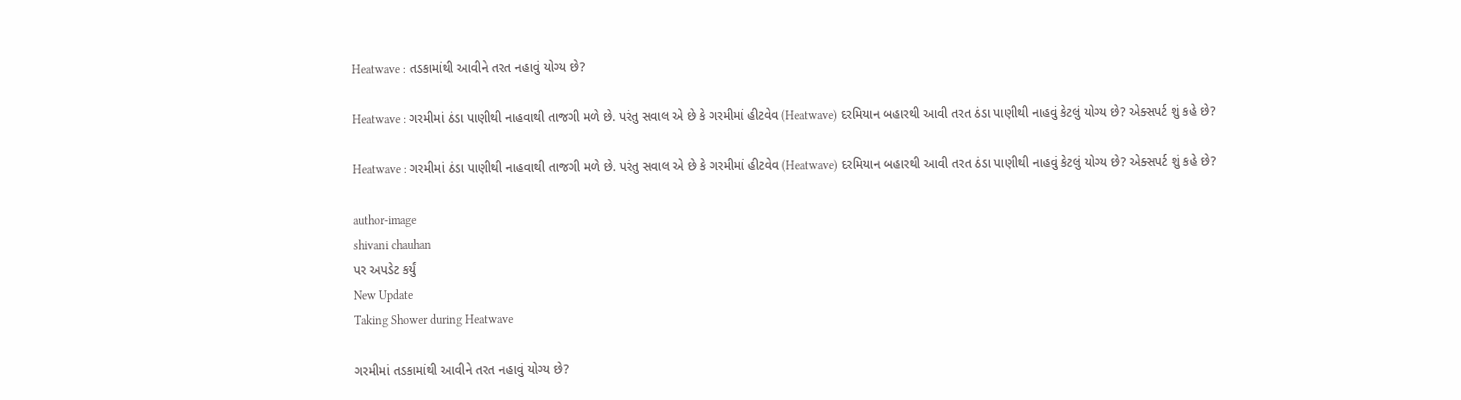Heatwave : તડકામાંથી આવીને તરત નહાવું યોગ્ય છે?

Heatwave : ગરમીમાં ઠંડા પાણીથી નાહવાથી તાજગી મળે છે. પરંતુ સવાલ એ છે કે ગરમીમાં હીટવેવ (Heatwave) દરમિયાન બહારથી આવી તરત ઠંડા પાણીથી નાહવું કેટલું યોગ્ય છે? એક્સપર્ટ શું કહે છે?

Heatwave : ગરમીમાં ઠંડા પાણીથી નાહવાથી તાજગી મળે છે. પરંતુ સવાલ એ છે કે ગરમીમાં હીટવેવ (Heatwave) દરમિયાન બહારથી આવી તરત ઠંડા પાણીથી નાહવું કેટલું યોગ્ય છે? એક્સપર્ટ શું કહે છે?

author-image
shivani chauhan
પર અપડેટ કર્યું
New Update
Taking Shower during Heatwave

ગરમીમાં તડકામાંથી આવીને તરત નહાવું યોગ્ય છે?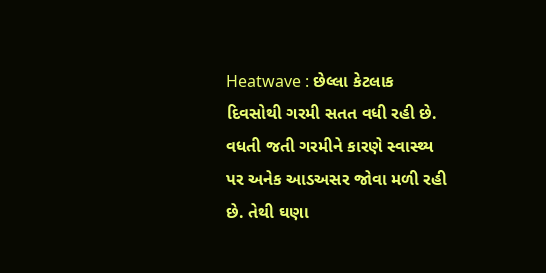Heatwave : છેલ્લા કેટલાક દિવસોથી ગરમી સતત વધી રહી છે. વધતી જતી ગરમીને કારણે સ્વાસ્થ્ય પર અનેક આડઅસર જોવા મળી રહી છે. તેથી ઘણા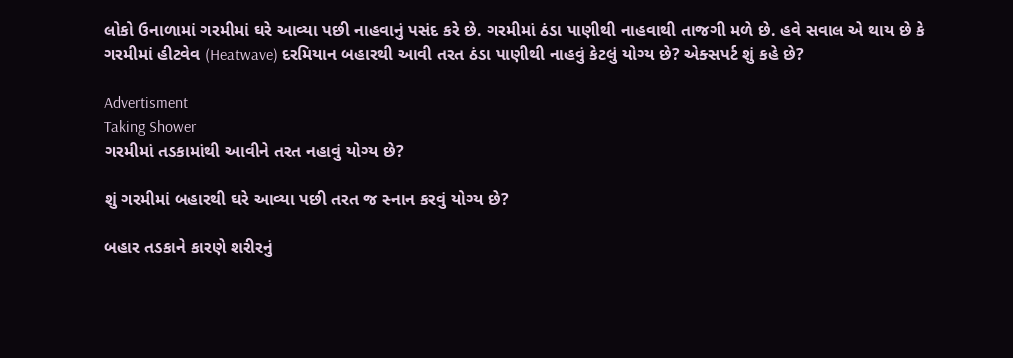લોકો ઉનાળામાં ગરમીમાં ઘરે આવ્યા પછી નાહવાનું પસંદ કરે છે. ગરમીમાં ઠંડા પાણીથી નાહવાથી તાજગી મળે છે. હવે સવાલ એ થાય છે કે ગરમીમાં હીટવેવ (Heatwave) દરમિયાન બહારથી આવી તરત ઠંડા પાણીથી નાહવું કેટલું યોગ્ય છે? એક્સપર્ટ શું કહે છે?

Advertisment
Taking Shower
ગરમીમાં તડકામાંથી આવીને તરત નહાવું યોગ્ય છે?

શું ગરમીમાં બહારથી ઘરે આવ્યા પછી તરત જ સ્નાન કરવું યોગ્ય છે?

બહાર તડકાને કારણે શરીરનું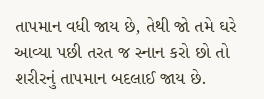તાપમાન વધી જાય છે, તેથી જો તમે ઘરે આવ્યા પછી તરત જ સ્નાન કરો છો તો શરીરનું તાપમાન બદલાઈ જાય છે.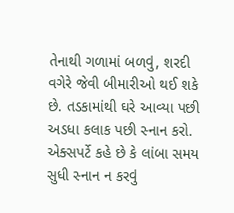તેનાથી ગળામાં બળવું, શરદી વગેરે જેવી બીમારીઓ થઈ શકે છે. તડકામાંથી ઘરે આવ્યા પછી અડધા કલાક પછી સ્નાન કરો. એક્સપર્ટે કહે છે કે લાંબા સમય સુધી સ્નાન ન કરવું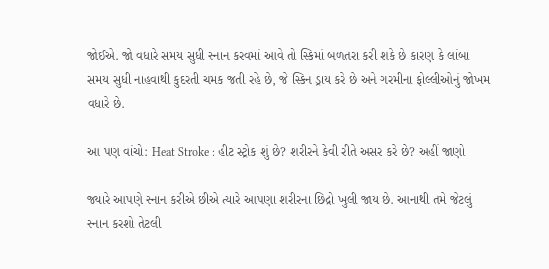જોઈએ. જો વધારે સમય સુધી સ્નાન કરવમાં આવે તો સ્કિમાં બળતરા કરી શકે છે કારણ કે લાંબા સમય સુધી નાહવાથી કુદરતી ચમક જતી રહે છે, જે સ્કિન ડ્રાય કરે છે અને ગરમીના ફોલ્લીઓનું જોખમ વધારે છે.

આ પણ વાંચો: Heat Stroke : હીટ સ્ટ્રોક શું છે? શરીરને કેવી રીતે અસર કરે છે? અહીં જાણો

જ્યારે આપણે સ્નાન કરીએ છીએ ત્યારે આપણા શરીરના છિદ્રો ખુલી જાય છે. આનાથી તમે જેટલું સ્નાન કરશો તેટલી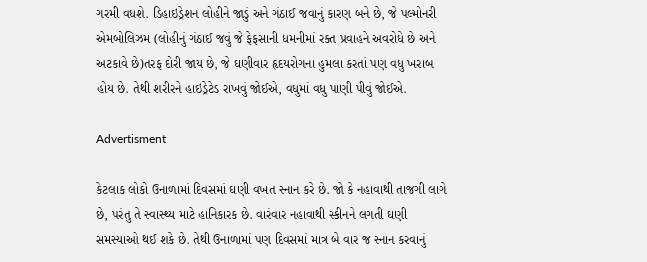ગરમી વધશે. ડિહાઇડ્રેશન લોહીને જાડું અને ગંઠાઈ જવાનું કારણ બને છે, જે પલ્મોનરી એમબોલિઝમ (લોહીનું ગંઠાઈ જવું જે ફેફસાની ધમનીમાં રક્ત પ્રવાહને અવરોધે છે અને અટકાવે છે)તરફ દોરી જાય છે, જે ઘણીવાર હૃદયરોગના હુમલા કરતાં પણ વધુ ખરાબ હોય છે. તેથી શરીરને હાઇડ્રેટેડ રાખવું જોઈએ, વધુમાં વધુ પાણી પીવું જોઈએ.

Advertisment

કેટલાક લોકો ઉનાળામાં દિવસમાં ઘણી વખત સ્નાન કરે છે. જો કે નહાવાથી તાજગી લાગે છે, પરંતુ તે સ્વાસ્થ્ય માટે હાનિકારક છે. વારંવાર નહાવાથી સ્કીનને લગતી ઘણી સમસ્યાઓ થઈ શકે છે. તેથી ઉનાળામાં પણ દિવસમાં માત્ર બે વાર જ સ્નાન કરવાનું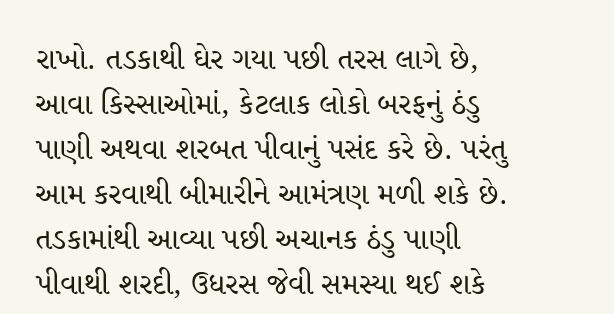રાખો. તડકાથી ઘેર ગયા પછી તરસ લાગે છે, આવા કિસ્સાઓમાં, કેટલાક લોકો બરફનું ઠંડુ પાણી અથવા શરબત પીવાનું પસંદ કરે છે. પરંતુ આમ કરવાથી બીમારીને આમંત્રણ મળી શકે છે. તડકામાંથી આવ્યા પછી અચાનક ઠંડુ પાણી પીવાથી શરદી, ઉધરસ જેવી સમસ્યા થઈ શકે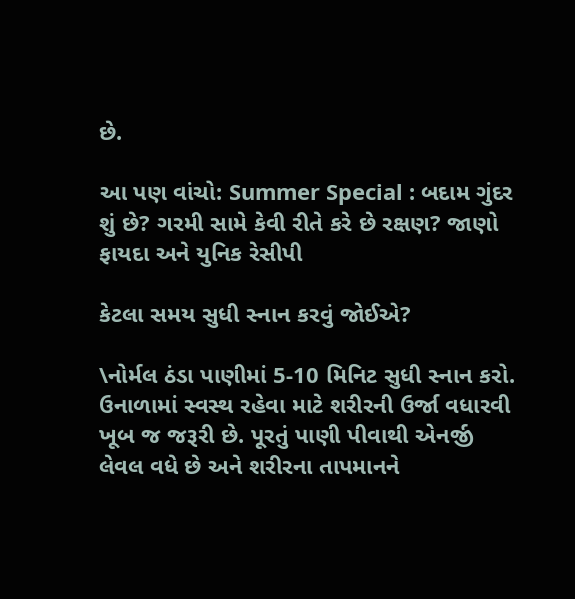છે.

આ પણ વાંચો: Summer Special : બદામ ગુંદર શું છે? ગરમી સામે કેવી રીતે કરે છે રક્ષણ? જાણો ફાયદા અને યુનિક રેસીપી

કેટલા સમય સુધી સ્નાન કરવું જોઈએ?

\નોર્મલ ઠંડા પાણીમાં 5-10 મિનિટ સુધી સ્નાન કરો. ઉનાળામાં સ્વસ્થ રહેવા માટે શરીરની ઉર્જા વધારવી ખૂબ જ જરૂરી છે. પૂરતું પાણી પીવાથી એનર્જી લેવલ વધે છે અને શરીરના તાપમાનને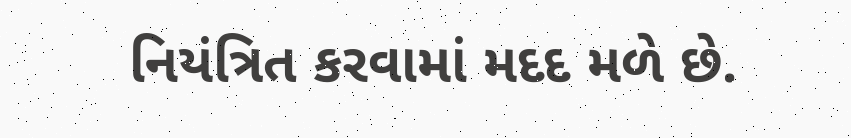નિયંત્રિત કરવામાં મદદ મળે છે.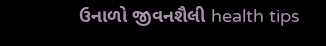ઉનાળો જીવનશૈલી health tips